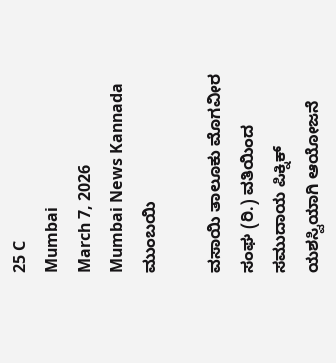25 C
Mumbai
March 7, 2026
Mumbai News Kannada
ಮುಂಬಯಿ

ವಸಾಯಿ ತಾಲೂಕು ಮೊಗವೀರ ಸಂಘ (ರಿ.) ವತಿಯಿಂದ ಸಮುದಾಯ ಪಿಕ್ನಿಕ್ ಯಶಸ್ವಿಯಾಗಿ ಆಯೋಜನೆ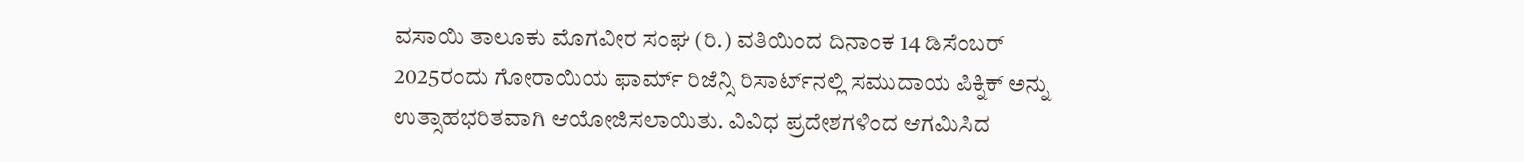ವಸಾಯಿ ತಾಲೂಕು ಮೊಗವೀರ ಸಂಘ (ರಿ.) ವತಿಯಿಂದ ದಿನಾಂಕ 14 ಡಿಸೆಂಬರ್ 2025ರಂದು ಗೋರಾಯಿಯ ಫಾರ್ಮ್ ರಿಜೆನ್ಸಿ ರಿಸಾರ್ಟ್‌ನಲ್ಲಿ ಸಮುದಾಯ ಪಿಕ್ನಿಕ್ ಅನ್ನು ಉತ್ಸಾಹಭರಿತವಾಗಿ ಆಯೋಜಿಸಲಾಯಿತು. ವಿವಿಧ ಪ್ರದೇಶಗಳಿಂದ ಆಗಮಿಸಿದ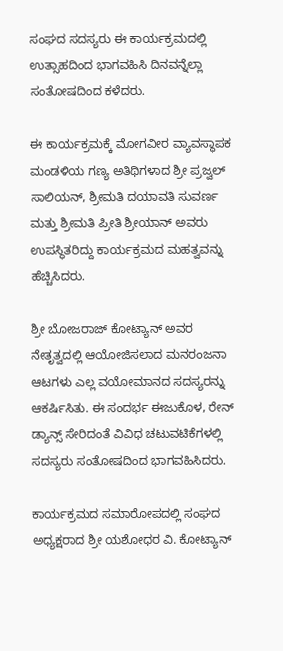ಸಂಘದ ಸದಸ್ಯರು ಈ ಕಾರ್ಯಕ್ರಮದಲ್ಲಿ ಉತ್ಸಾಹದಿಂದ ಭಾಗವಹಿಸಿ ದಿನವನ್ನೆಲ್ಲಾ ಸಂತೋಷದಿಂದ ಕಳೆದರು.

ಈ ಕಾರ್ಯಕ್ರಮಕ್ಕೆ ಮೋಗವೀರ ವ್ಯಾವಸ್ಥಾಪಕ ಮಂಡಳಿಯ ಗಣ್ಯ ಅತಿಥಿಗಳಾದ ಶ್ರೀ ಪ್ರಜ್ವಲ್ ಸಾಲಿಯನ್, ಶ್ರೀಮತಿ ದಯಾವತಿ ಸುವರ್ಣ ಮತ್ತು ಶ್ರೀಮತಿ ಪ್ರೀತಿ ಶ್ರೀಯಾನ್ ಅವರು ಉಪಸ್ಥಿತರಿದ್ದು ಕಾರ್ಯಕ್ರಮದ ಮಹತ್ವವನ್ನು ಹೆಚ್ಚಿಸಿದರು.

ಶ್ರೀ ಬೋಜರಾಜ್ ಕೋಟ್ಯಾನ್ ಅವರ ನೇತೃತ್ವದಲ್ಲಿ ಆಯೋಜಿಸಲಾದ ಮನರಂಜನಾ ಆಟಗಳು ಎಲ್ಲ ವಯೋಮಾನದ ಸದಸ್ಯರನ್ನು ಆಕರ್ಷಿಸಿತು. ಈ ಸಂದರ್ಭ ಈಜುಕೊಳ, ರೇನ್ ಡ್ಯಾನ್ಸ್ ಸೇರಿದಂತೆ ವಿವಿಧ ಚಟುವಟಿಕೆಗಳಲ್ಲಿ ಸದಸ್ಯರು ಸಂತೋಷದಿಂದ ಭಾಗವಹಿಸಿದರು.

ಕಾರ್ಯಕ್ರಮದ ಸಮಾರೋಪದಲ್ಲಿ ಸಂಘದ ಅಧ್ಯಕ್ಷರಾದ ಶ್ರೀ ಯಶೋಧರ ವಿ. ಕೋಟ್ಯಾನ್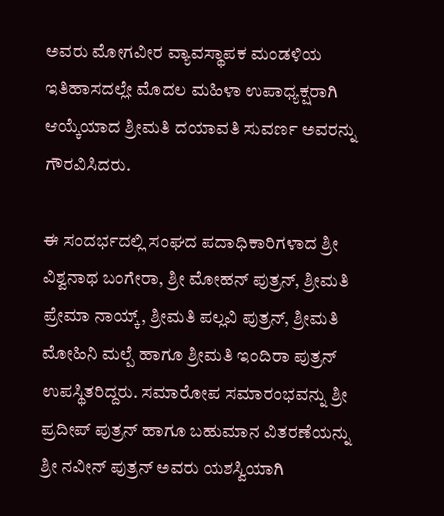ಅವರು ಮೋಗವೀರ ವ್ಯಾವಸ್ಥಾಪಕ ಮಂಡಳಿಯ ಇತಿಹಾಸದಲ್ಲೇ ಮೊದಲ ಮಹಿಳಾ ಉಪಾಧ್ಯಕ್ಷರಾಗಿ ಆಯ್ಕೆಯಾದ ಶ್ರೀಮತಿ ದಯಾವತಿ ಸುವರ್ಣ ಅವರನ್ನು ಗೌರವಿಸಿದರು.

ಈ ಸಂದರ್ಭದಲ್ಲಿ ಸಂಘದ ಪದಾಧಿಕಾರಿಗಳಾದ ಶ್ರೀ ವಿಶ್ವನಾಥ ಬಂಗೇರಾ, ಶ್ರೀ ಮೋಹನ್ ಪುತ್ರನ್, ಶ್ರೀಮತಿ ಪ್ರೇಮಾ ನಾಯ್ಕ್, ಶ್ರೀಮತಿ ಪಲ್ಲವಿ ಪುತ್ರನ್, ಶ್ರೀಮತಿ ಮೋಹಿನಿ ಮಲ್ಪೆ ಹಾಗೂ ಶ್ರೀಮತಿ ಇಂದಿರಾ ಪುತ್ರನ್ ಉಪಸ್ಥಿತರಿದ್ದರು. ಸಮಾರೋಪ ಸಮಾರಂಭವನ್ನು ಶ್ರೀ ಪ್ರದೀಪ್ ಪುತ್ರನ್ ಹಾಗೂ ಬಹುಮಾನ ವಿತರಣೆಯನ್ನು ಶ್ರೀ ನವೀನ್ ಪುತ್ರನ್ ಅವರು ಯಶಸ್ವಿಯಾಗಿ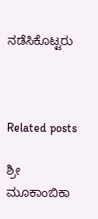ನಡೆಸಿಕೊಟ್ಟರು



Related posts

ಶ್ರೀ ಮೂಕಾಂಬಿಕಾ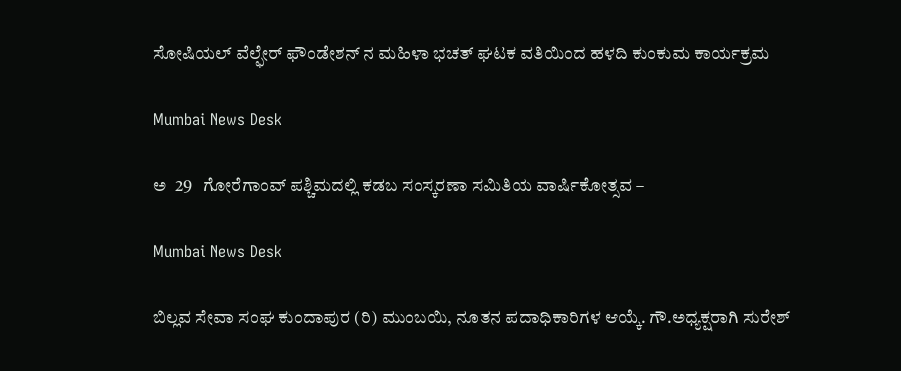ಸೋಷಿಯಲ್ ವೆಲ್ಫೇರ್ ಫೌಂಡೇಶನ್ ನ ಮಹಿಳಾ ಭಚತ್ ಘಟಕ ವತಿಯಿಂದ ಹಳದಿ ಕುಂಕುಮ ಕಾರ್ಯಕ್ರಮ

Mumbai News Desk

ಅ  29   ಗೋರೆಗಾಂವ್ ಪಶ್ಚಿಮದಲ್ಲಿ ಕಡಬ ಸಂಸ್ಕರಣಾ ಸಮಿತಿಯ ವಾರ್ಷಿಕೋತ್ಸವ –

Mumbai News Desk

ಬಿಲ್ಲವ ಸೇವಾ ಸಂಘ ಕುಂದಾಪುರ (ರಿ) ಮುಂಬಯಿ, ನೂತನ ಪದಾಧಿಕಾರಿಗಳ ಆಯ್ಕೆ. ಗೌ.ಅಧ್ಯಕ್ಷರಾಗಿ ಸುರೇಶ್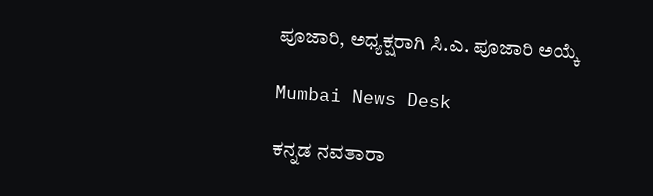ಪೂಜಾರಿ, ಅಧ್ಯಕ್ಷರಾಗಿ ಸಿ.ಎ. ಪೂಜಾರಿ ಅಯ್ಕೆ

Mumbai News Desk

ಕನ್ನಡ ನವತಾರಾ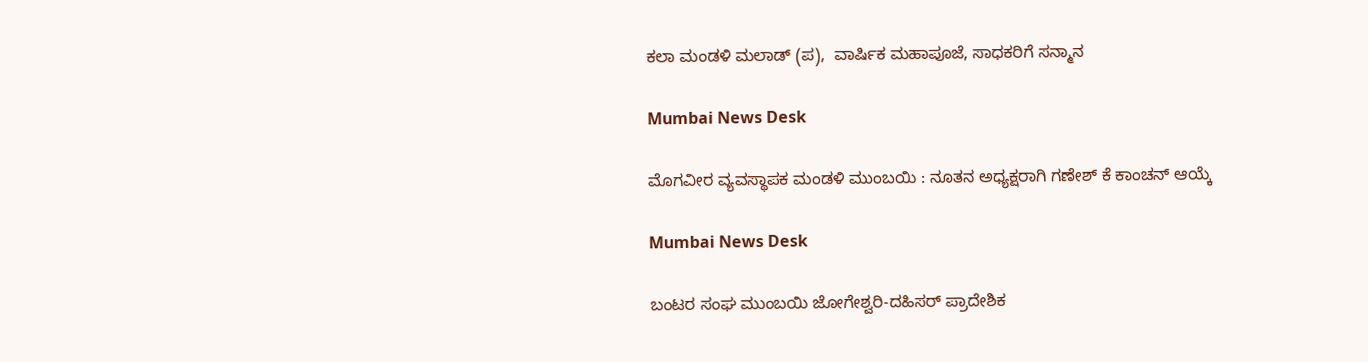ಕಲಾ ಮಂಡಳಿ ಮಲಾಡ್ (ಪ),  ವಾರ್ಷಿಕ ಮಹಾಪೂಜೆ, ಸಾಧಕರಿಗೆ ಸನ್ಮಾನ

Mumbai News Desk

ಮೊಗವೀರ ವ್ಯವಸ್ಥಾಪಕ ಮಂಡಳಿ ಮುಂಬಯಿ : ನೂತನ ಅಧ್ಯಕ್ಷರಾಗಿ ಗಣೇಶ್ ಕೆ ಕಾಂಚನ್ ಆಯ್ಕೆ

Mumbai News Desk

ಬಂಟರ ಸಂಘ ಮುಂಬಯಿ ಜೋಗೇಶ್ವರಿ-ದಹಿಸರ್ ಪ್ರಾದೇಶಿಕ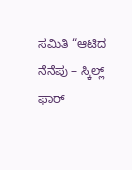ಸಮಿತಿ “ಆಟಿದ ನೆನೆಪು – ಸ್ಕಿಲ್ಲ್ ಫಾರ್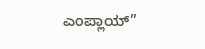ಎಂಪ್ಲಾಯ್”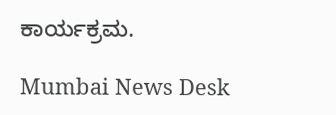ಕಾರ್ಯಕ್ರಮ.

Mumbai News Desk